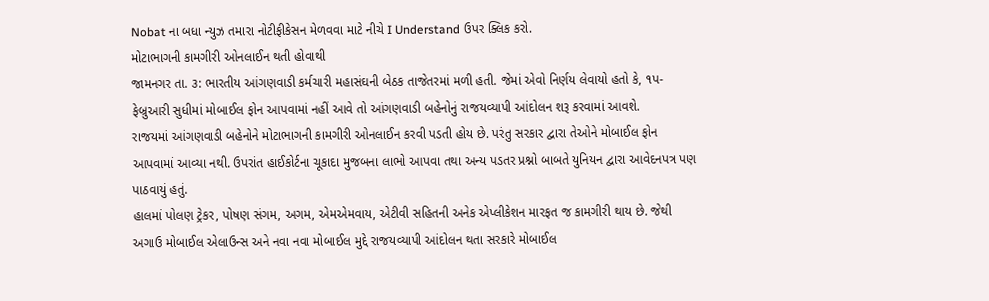Nobat ના બધા ન્યુઝ તમારા નોટીફીકેસન મેળવવા માટે નીચે I Understand ઉપર ક્લિક કરો.
મોટાભાગની કામગીરી ઓનલાઈન થતી હોવાથી
જામનગર તા. ૩: ભારતીય આંગણવાડી કર્મચારી મહાસંઘની બેઠક તાજેતરમાં મળી હતી. જેમાં એવો નિર્ણય લેવાયો હતો કે, ૧પ-ફેબ્રુઆરી સુધીમાં મોબાઈલ ફોન આપવામાં નહીં આવે તો આંગણવાડી બહેનોનું રાજયવ્યાપી આંદોલન શરૂ કરવામાં આવશે.
રાજયમાં આંગણવાડી બહેનોને મોટાભાગની કામગીરી ઓનલાઈન કરવી પડતી હોય છે. પરંતુ સરકાર દ્વારા તેઓને મોબાઈલ ફોન આપવામાં આવ્યા નથી. ઉપરાંત હાઈકોર્ટના ચૂકાદા મુજબના લાભો આપવા તથા અન્ય પડતર પ્રશ્નો બાબતે યુનિયન દ્વારા આવેદનપત્ર પણ પાઠવાયું હતું.
હાલમાં પોલણ ટ્રેકર, પોષણ સંગમ, અગમ, એમએમવાય, એટીવી સહિતની અનેક એપ્લીકેશન મારફત જ કામગીરી થાય છે. જેથી અગાઉ મોબાઈલ એલાઉન્સ અને નવા નવા મોબાઈલ મુદ્દે રાજયવ્યાપી આંદોલન થતા સરકારે મોબાઈલ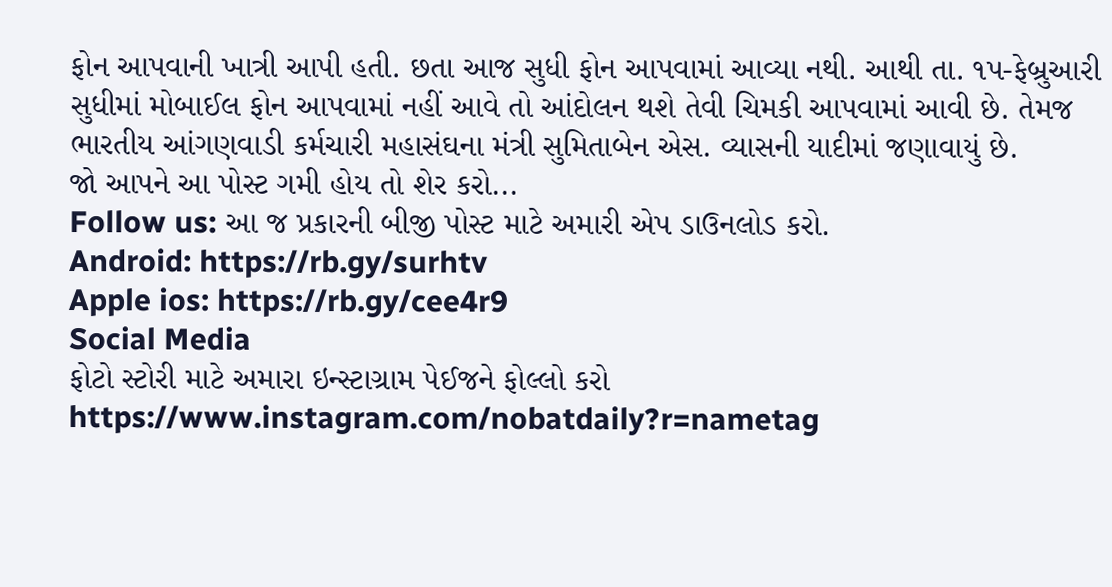ફોન આપવાની ખાત્રી આપી હતી. છતા આજ સુધી ફોન આપવામાં આવ્યા નથી. આથી તા. ૧પ-ફેબ્રુઆરી સુધીમાં મોબાઈલ ફોન આપવામાં નહીં આવે તો આંદોલન થશે તેવી ચિમકી આપવામાં આવી છે. તેમજ ભારતીય આંગણવાડી કર્મચારી મહાસંઘના મંત્રી સુમિતાબેન એસ. વ્યાસની યાદીમાં જણાવાયું છે.
જો આપને આ પોસ્ટ ગમી હોય તો શેર કરો...
Follow us: આ જ પ્રકારની બીજી પોસ્ટ માટે અમારી એપ ડાઉનલોડ કરો.
Android: https://rb.gy/surhtv
Apple ios: https://rb.gy/cee4r9
Social Media
ફોટો સ્ટોરી માટે અમારા ઇન્સ્ટાગ્રામ પેઈજને ફોલ્લો કરો
https://www.instagram.com/nobatdaily?r=nametag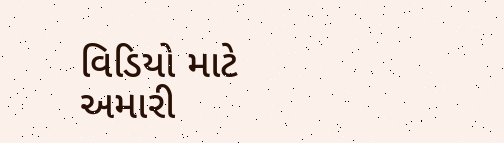વિડિયો માટે અમારી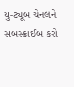યુ-ટ્યૂબ ચેનલને સબસ્ક્રાઈબ કરો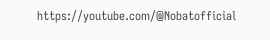https://youtube.com/@Nobatofficial